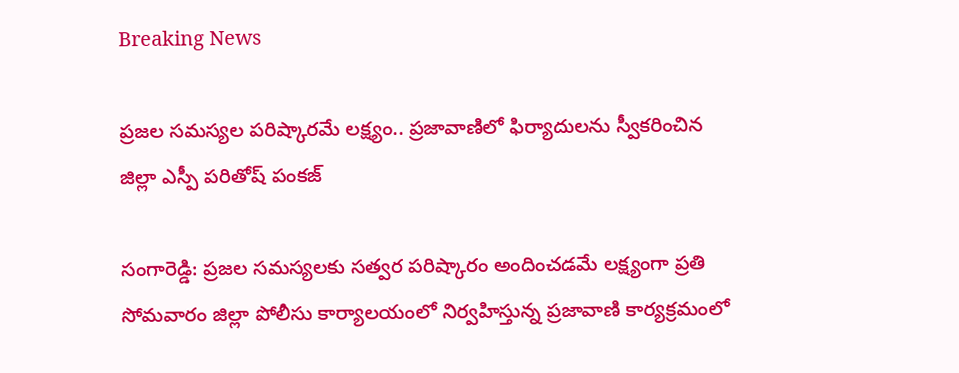Breaking News

ప్రజల సమస్యల పరిష్కారమే లక్ష్యం.. ప్రజావాణిలో ఫిర్యాదులను స్వీకరించిన జిల్లా ఎస్పీ పరితోష్ పంకజ్

సంగారెడ్డి: ప్రజల సమస్యలకు సత్వర పరిష్కారం అందించడమే లక్ష్యంగా ప్రతి సోమవారం జిల్లా పోలీసు కార్యాలయంలో నిర్వహిస్తున్న ప్రజావాణి కార్యక్రమంలో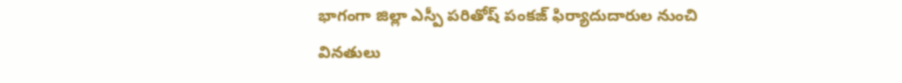భాగంగా జిల్లా ఎస్పీ పరితోష్ పంకజ్ ఫిర్యాదుదారుల నుంచి వినతులు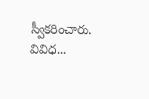స్వీకరించారు. వివిధ...